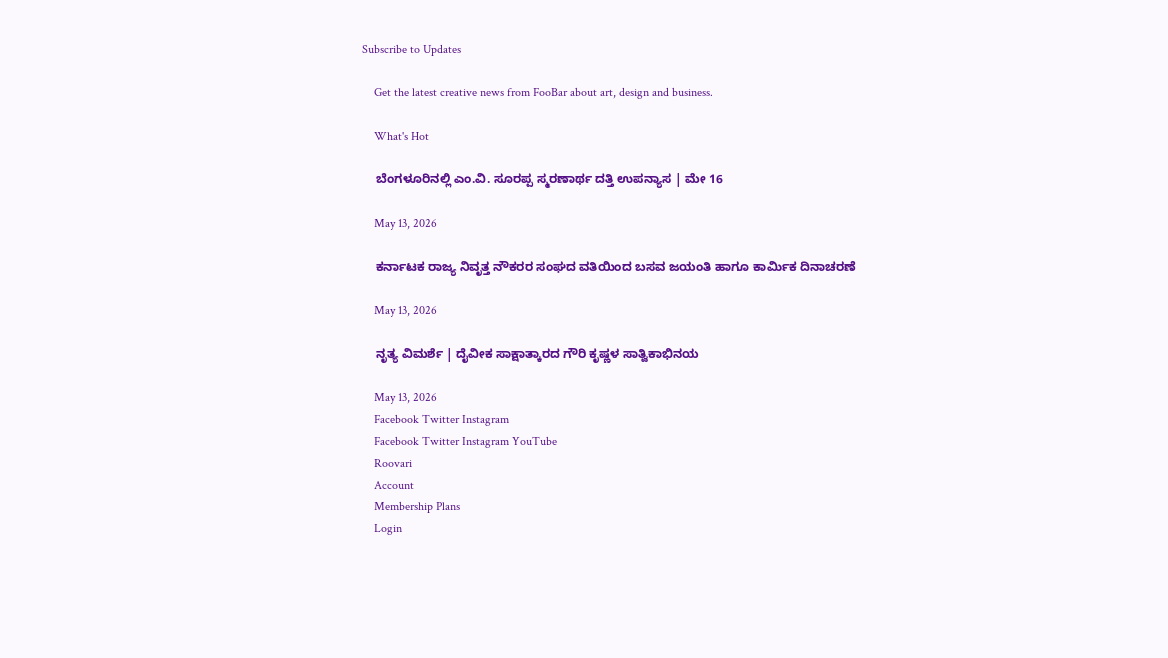Subscribe to Updates

    Get the latest creative news from FooBar about art, design and business.

    What's Hot

    ಬೆಂಗಳೂರಿನಲ್ಲಿ ಎಂ.ವಿ. ಸೂರಪ್ಪ ಸ್ಮರಣಾರ್ಥ ದತ್ತಿ ಉಪನ್ಯಾಸ | ಮೇ 16

    May 13, 2026

    ಕರ್ನಾಟಕ ರಾಜ್ಯ ನಿವೃತ್ತ ನೌಕರರ ಸಂಘದ ವತಿಯಿಂದ ಬಸವ ಜಯಂತಿ ಹಾಗೂ ಕಾರ್ಮಿಕ ದಿನಾಚರಣೆ

    May 13, 2026

    ನೃತ್ಯ ವಿಮರ್ಶೆ | ದೈವೀಕ ಸಾಕ್ಷಾತ್ಕಾರದ ಗೌರಿ ಕೃಷ್ಣಳ ಸಾತ್ವಿಕಾಭಿನಯ

    May 13, 2026
    Facebook Twitter Instagram
    Facebook Twitter Instagram YouTube
    Roovari
    Account
    Membership Plans
    Login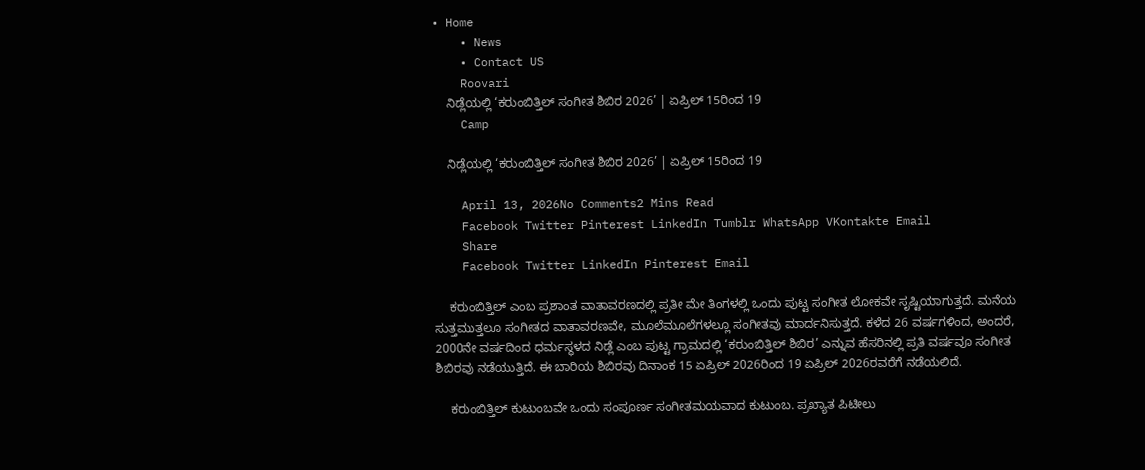• Home
    • News
    • Contact US
    Roovari
    ನಿಡ್ಲೆಯಲ್ಲಿ ‘ಕರುಂಬಿತ್ತಿಲ್ ಸಂಗೀತ ಶಿಬಿರ 2026’ | ಏಪ್ರಿಲ್ 15ರಿಂದ 19
    Camp

    ನಿಡ್ಲೆಯಲ್ಲಿ ‘ಕರುಂಬಿತ್ತಿಲ್ ಸಂಗೀತ ಶಿಬಿರ 2026’ | ಏಪ್ರಿಲ್ 15ರಿಂದ 19

    April 13, 2026No Comments2 Mins Read
    Facebook Twitter Pinterest LinkedIn Tumblr WhatsApp VKontakte Email
    Share
    Facebook Twitter LinkedIn Pinterest Email

    ಕರುಂಬಿತ್ತಿಲ್ ಎಂಬ ಪ್ರಶಾಂತ ವಾತಾವರಣದಲ್ಲಿ ಪ್ರತೀ ಮೇ ತಿಂಗಳಲ್ಲಿ ಒಂದು ಪುಟ್ಟ ಸಂಗೀತ ಲೋಕವೇ ಸೃಷ್ಟಿಯಾಗುತ್ತದೆ. ಮನೆಯ ಸುತ್ತಮುತ್ತಲೂ ಸಂಗೀತದ ವಾತಾವರಣವೇ, ಮೂಲೆಮೂಲೆಗಳಲ್ಲೂ ಸಂಗೀತವು ಮಾರ್ದನಿಸುತ್ತದೆ. ಕಳೆದ 26 ವರ್ಷಗಳಿಂದ, ಅಂದರೆ, 2000ನೇ ವರ್ಷದಿಂದ ಧರ್ಮಸ್ಥಳದ ನಿಡ್ಲೆ ಎಂಬ ಪುಟ್ಟ ಗ್ರಾಮದಲ್ಲಿ ‘ಕರುಂಬಿತ್ತಿಲ್ ಶಿಬಿರ’ ಎನ್ನುವ ಹೆಸರಿನಲ್ಲಿ ಪ್ರತಿ ವರ್ಷವೂ ಸಂಗೀತ ಶಿಬಿರವು ನಡೆಯುತ್ತಿದೆ. ಈ ಬಾರಿಯ ಶಿಬಿರವು ದಿನಾಂಕ 15 ಏಪ್ರಿಲ್ 2026ರಿಂದ 19 ಏಪ್ರಿಲ್ 2026ರವರೆಗೆ ನಡೆಯಲಿದೆ.

    ಕರುಂಬಿತ್ತಿಲ್ ಕುಟುಂಬವೇ ಒಂದು ಸಂಪೂರ್ಣ ಸಂಗೀತಮಯವಾದ ಕುಟುಂಬ. ಪ್ರಖ್ಯಾತ ಪಿಟೀಲು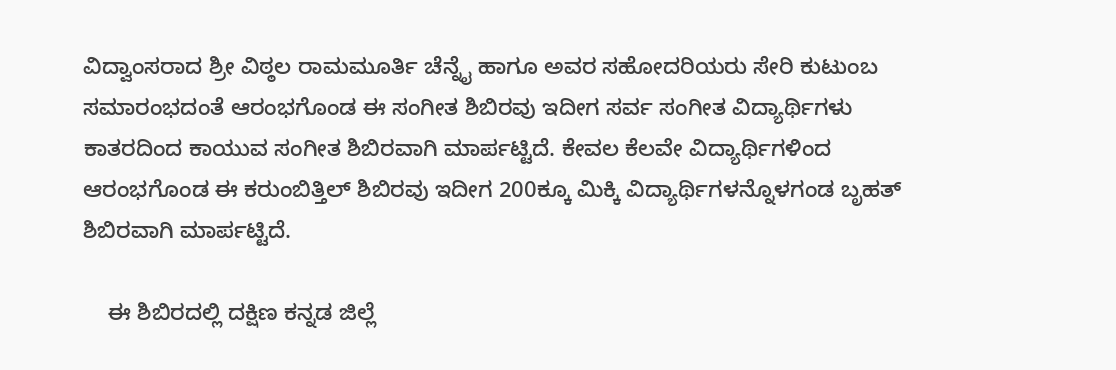ವಿದ್ವಾಂಸರಾದ ಶ್ರೀ ವಿಠ್ಠಲ ರಾಮಮೂರ್ತಿ ಚೆನ್ನೈ ಹಾಗೂ ಅವರ ಸಹೋದರಿಯರು ಸೇರಿ ಕುಟುಂಬ ಸಮಾರಂಭದಂತೆ ಆರಂಭಗೊಂಡ ಈ ಸಂಗೀತ ಶಿಬಿರವು ಇದೀಗ ಸರ್ವ ಸಂಗೀತ ವಿದ್ಯಾರ್ಥಿಗಳು ಕಾತರದಿಂದ ಕಾಯುವ ಸಂಗೀತ ಶಿಬಿರವಾಗಿ ಮಾರ್ಪಟ್ಟಿದೆ. ಕೇವಲ ಕೆಲವೇ ವಿದ್ಯಾರ್ಥಿಗಳಿಂದ ಆರಂಭಗೊಂಡ ಈ ಕರುಂಬಿತ್ತಿಲ್ ಶಿಬಿರವು ಇದೀಗ 200ಕ್ಕೂ ಮಿಕ್ಕಿ ವಿದ್ಯಾರ್ಥಿಗಳನ್ನೊಳಗಂಡ ಬೃಹತ್ ಶಿಬಿರವಾಗಿ ಮಾರ್ಪಟ್ಟಿದೆ.

    ಈ ಶಿಬಿರದಲ್ಲಿ ದಕ್ಷಿಣ ಕನ್ನಡ ಜಿಲ್ಲೆ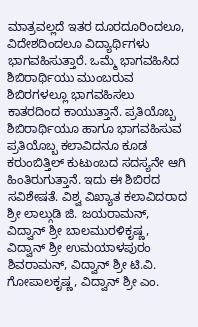ಮಾತ್ರವಲ್ಲದೆ ಇತರ ದೂರದೂರಿಂದಲೂ, ವಿದೇಶದಿಂದಲೂ ವಿದ್ಯಾರ್ಥಿಗಳು ಭಾಗವಹಿಸುತ್ತಾರೆ. ಒಮ್ಮೆ ಭಾಗವಹಿಸಿದ ಶಿಬಿರಾರ್ಥಿಯು ಮುಂಬರುವ ಶಿಬಿರಗಳಲ್ಲೂ ಭಾಗವಹಿಸಲು ಕಾತರದಿಂದ ಕಾಯುತ್ತಾನೆ. ಪ್ರತಿಯೊಬ್ಬ ಶಿಬಿರಾರ್ಥಿಯೂ ಹಾಗೂ ಭಾಗವಹಿಸುವ ಪ್ರತಿಯೊಬ್ಬ ಕಲಾವಿದನೂ ಕೂಡ ಕರುಂಬಿತ್ತಿಲ್ ಕುಟುಂಬದ ಸದಸ್ಯನೇ ಆಗಿ ಹಿಂತಿರುಗುತ್ತಾನೆ. ಇದು ಈ ಶಿಬಿರದ ಸವಿಶೇಷತೆ. ವಿಶ್ವ ವಿಖ್ಯಾತ ಕಲಾವಿದರಾದ ಶ್ರೀ ಲಾಲ್ಗುಡಿ ಜಿ. ಜಯರಾಮನ್, ವಿದ್ವಾನ್ ಶ್ರೀ ಬಾಲಮುರಳಿಕೃಷ್ಣ, ವಿದ್ವಾನ್ ಶ್ರೀ ಉಮಯಾಳಪುರಂ ಶಿವರಾಮನ್, ವಿದ್ವಾನ್ ಶ್ರೀ ಟಿ.ವಿ. ಗೋಪಾಲಕೃಷ್ಣ, ವಿದ್ವಾನ್ ಶ್ರೀ ಎಂ.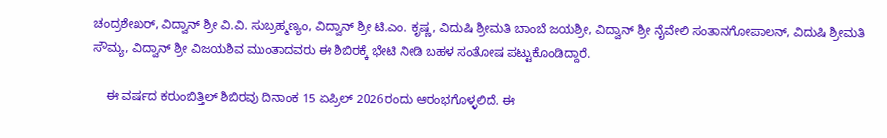ಚಂದ್ರಶೇಖರ್, ವಿದ್ವಾನ್ ಶ್ರೀ ವಿ.ವಿ. ಸುಬ್ರಹ್ಮಣ್ಯಂ, ವಿದ್ವಾನ್ ಶ್ರೀ ಟಿ.ಎಂ. ಕೃಷ್ಣ, ವಿದುಷಿ ಶ್ರೀಮತಿ ಬಾಂಬೆ ಜಯಶ್ರೀ, ವಿದ್ವಾನ್ ಶ್ರೀ ನೈವೇಲಿ ಸಂತಾನಗೋಪಾಲನ್, ವಿದುಷಿ ಶ್ರೀಮತಿ ಸೌಮ್ಯ, ವಿದ್ವಾನ್ ಶ್ರೀ ವಿಜಯಶಿವ ಮುಂತಾದವರು ಈ ಶಿಬಿರಕ್ಕೆ ಭೇಟಿ ನೀಡಿ ಬಹಳ ಸಂತೋಷ ಪಟ್ಟುಕೊಂಡಿದ್ದಾರೆ.

    ಈ ವರ್ಷದ ಕರುಂಬಿತ್ತಿಲ್ ಶಿಬಿರವು ದಿನಾಂಕ 15 ಏಪ್ರಿಲ್ 2026ರಂದು ಆರಂಭಗೊಳ್ಳಲಿದೆ. ಈ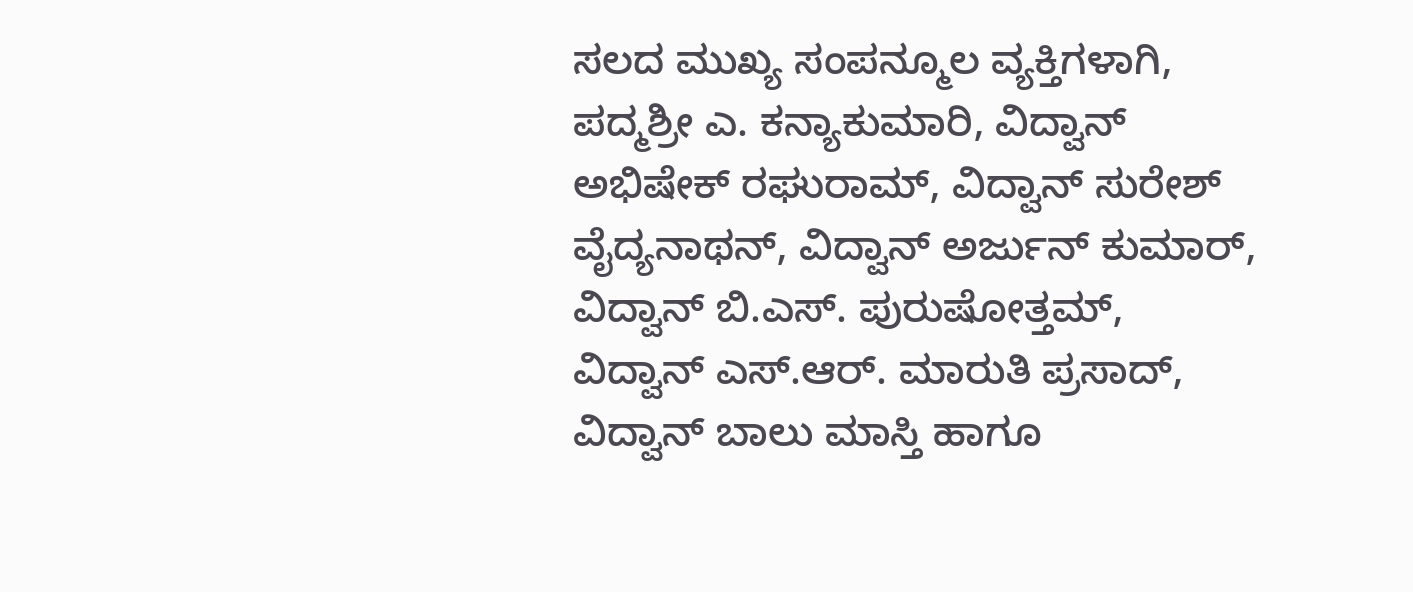ಸಲದ ಮುಖ್ಯ ಸಂಪನ್ಮೂಲ ವ್ಯಕ್ತಿಗಳಾಗಿ, ಪದ್ಮಶ್ರೀ ಎ. ಕನ್ಯಾಕುಮಾರಿ, ವಿದ್ವಾನ್ ಅಭಿಷೇಕ್ ರಘುರಾಮ್, ವಿದ್ವಾನ್ ಸುರೇಶ್ ವೈದ್ಯನಾಥನ್, ವಿದ್ವಾನ್ ಅರ್ಜುನ್ ಕುಮಾರ್, ವಿದ್ವಾನ್ ಬಿ.ಎಸ್. ಪುರುಷೋತ್ತಮ್, ವಿದ್ವಾನ್ ಎಸ್.ಆರ್. ಮಾರುತಿ ಪ್ರಸಾದ್, ವಿದ್ವಾನ್ ಬಾಲು ಮಾಸ್ತಿ ಹಾಗೂ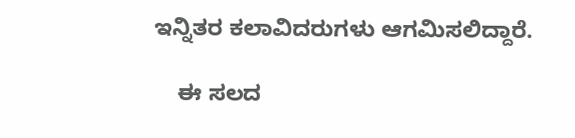ಇನ್ನಿತರ ಕಲಾವಿದರುಗಳು ಆಗಮಿಸಲಿದ್ದಾರೆ.

    ಈ ಸಲದ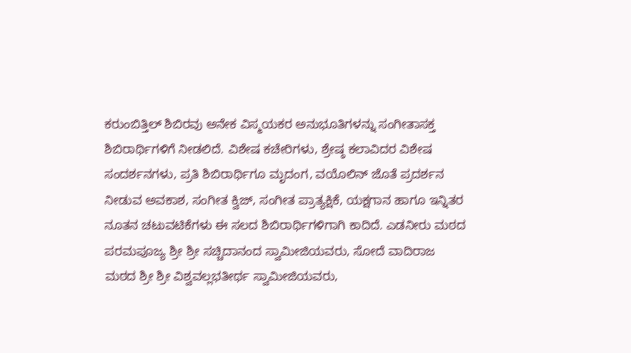ಕರುಂಬಿತ್ತಿಲ್ ಶಿಬಿರವು ಅನೇಕ ವಿಸ್ಮಯಕರ ಅನುಭೂತಿಗಳನ್ನು ಸಂಗೀತಾಸಕ್ತ ಶಿಬಿರಾರ್ಥಿಗಳಿಗೆ ನೀಡಲಿದೆ. ವಿಶೇಷ ಕಚೇರಿಗಳು, ಶ್ರೇಷ್ಠ ಕಲಾವಿದರ ವಿಶೇಷ ಸಂದರ್ಶನಗಳು, ಪ್ರತಿ ಶಿಬಿರಾರ್ಥಿಗೂ ಮೃದಂಗ, ವಯೊಲಿನ್ ಜೊತೆ ಪ್ರದರ್ಶನ ನೀಡುವ ಅವಕಾಶ, ಸಂಗೀತ ಕ್ವಿಜ್, ಸಂಗೀತ ಪ್ರಾತ್ಯಕ್ಷಿಕೆ, ಯಕ್ಷಗಾನ ಹಾಗೂ ಇನ್ನಿತರ ನೂತನ ಚಟುವಟಿಕೆಗಳು ಈ ಸಲದ ಶಿಬಿರಾರ್ಥಿಗಳಿಗಾಗಿ ಕಾದಿದೆ. ಎಡನೀರು ಮಠದ ಪರಮಪೂಜ್ಯ ಶ್ರೀ ಶ್ರೀ ಸಚ್ಚಿದಾನಂದ ಸ್ವಾಮೀಜಿಯವರು, ಸೋದೆ ವಾದಿರಾಜ ಮಠದ ಶ್ರೀ ಶ್ರೀ ವಿಶ್ವವಲ್ಲಭತೀರ್ಥ ಸ್ವಾಮೀಜಿಯವರು,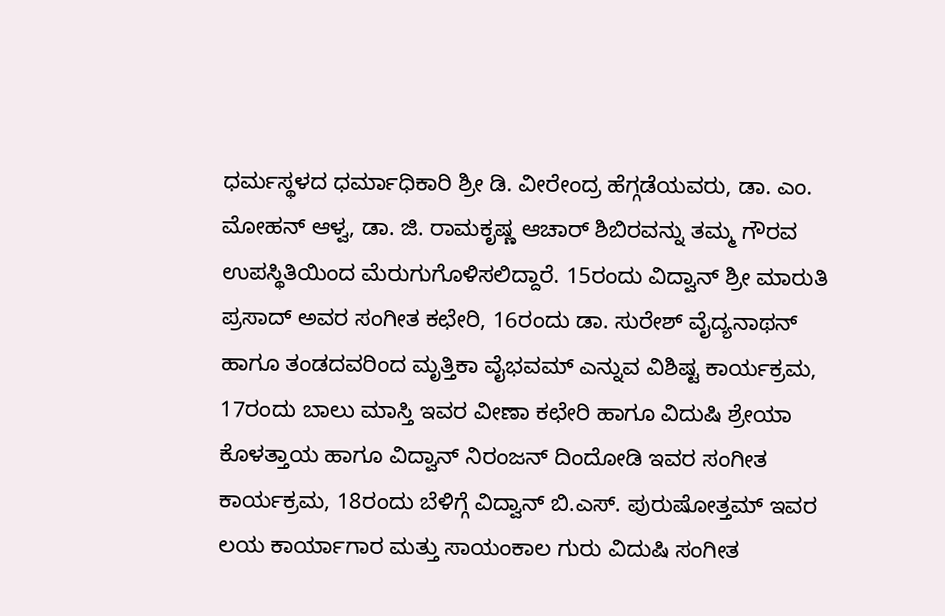ಧರ್ಮಸ್ಥಳದ ಧರ್ಮಾಧಿಕಾರಿ ಶ್ರೀ ಡಿ. ವೀರೇಂದ್ರ ಹೆಗ್ಗಡೆಯವರು, ಡಾ. ಎಂ. ಮೋಹನ್ ಆಳ್ವ, ಡಾ. ಜಿ. ರಾಮಕೃಷ್ಣ ಆಚಾರ್ ಶಿಬಿರವನ್ನು ತಮ್ಮ ಗೌರವ ಉಪಸ್ಥಿತಿಯಿಂದ ಮೆರುಗುಗೊಳಿಸಲಿದ್ದಾರೆ. 15ರಂದು ವಿದ್ವಾನ್ ಶ್ರೀ ಮಾರುತಿ ಪ್ರಸಾದ್ ಅವರ ಸಂಗೀತ ಕಛೇರಿ, 16ರಂದು ಡಾ. ಸುರೇಶ್ ವೈದ್ಯನಾಥನ್ ಹಾಗೂ ತಂಡದವರಿಂದ ಮೃತ್ತಿಕಾ ವೈಭವಮ್ ಎನ್ನುವ ವಿಶಿಷ್ಟ ಕಾರ್ಯಕ್ರಮ, 17ರಂದು ಬಾಲು ಮಾಸ್ತಿ ಇವರ ವೀಣಾ ಕಛೇರಿ ಹಾಗೂ ವಿದುಷಿ ಶ್ರೇಯಾ ಕೊಳತ್ತಾಯ ಹಾಗೂ ವಿದ್ವಾನ್ ನಿರಂಜನ್ ದಿಂದೋಡಿ ಇವರ ಸಂಗೀತ ಕಾರ್ಯಕ್ರಮ, 18ರಂದು ಬೆಳಿಗ್ಗೆ ವಿದ್ವಾನ್ ಬಿ.ಎಸ್. ಪುರುಷೋತ್ತಮ್ ಇವರ ಲಯ ಕಾರ್ಯಾಗಾರ ಮತ್ತು ಸಾಯಂಕಾಲ ಗುರು ವಿದುಷಿ ಸಂಗೀತ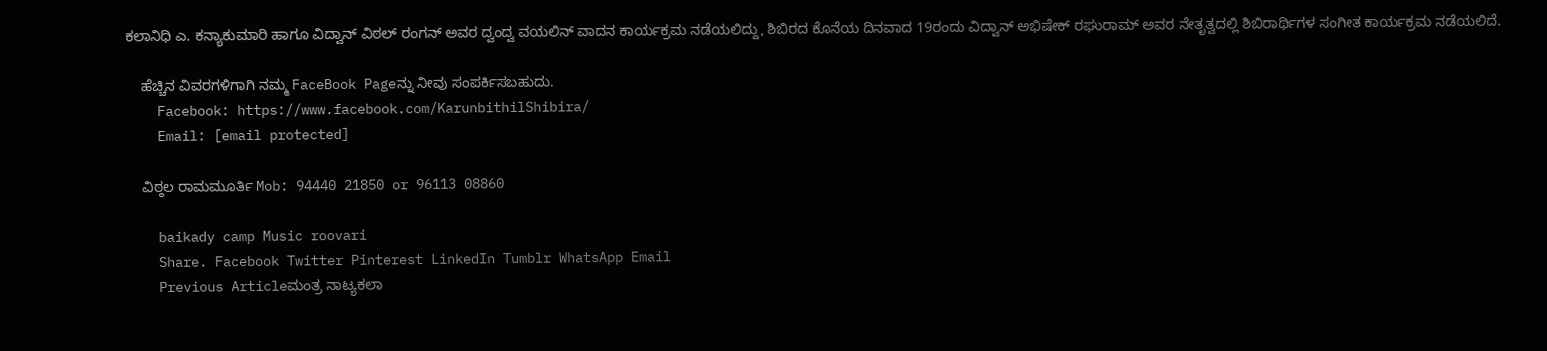ಕಲಾನಿಧಿ ಎ. ಕನ್ಯಾಕುಮಾರಿ ಹಾಗೂ ವಿದ್ವಾನ್ ವಿಠಲ್ ರಂಗನ್ ಅವರ ದ್ವಂದ್ವ ವಯಲಿನ್ ವಾದನ ಕಾರ್ಯಕ್ರಮ ನಡೆಯಲಿದ್ದು, ಶಿಬಿರದ ಕೊನೆಯ ದಿನವಾದ 19ರಂದು ವಿದ್ವಾನ್ ಅಭಿಷೇಕ್ ರಘುರಾಮ್ ಅವರ ನೇತೃತ್ವದಲ್ಲಿ ಶಿಬಿರಾರ್ಥಿಗಳ ಸಂಗೀತ ಕಾರ್ಯಕ್ರಮ ನಡೆಯಲಿದೆ.

    ಹೆಚ್ಚಿನ ವಿವರಗಳಿಗಾಗಿ ನಮ್ಮ FaceBook Pageನ್ನು ನೀವು ಸಂಪರ್ಕಿಸಬಹುದು.
    Facebook: https://www.facebook.com/KarunbithilShibira/
    Email: [email protected]

    ವಿಠ್ಠಲ ರಾಮಮೂರ್ತಿ Mob: 94440 21850 or 96113 08860

    baikady camp Music roovari
    Share. Facebook Twitter Pinterest LinkedIn Tumblr WhatsApp Email
    Previous Articleಮಂತ್ರ ನಾಟ್ಯಕಲಾ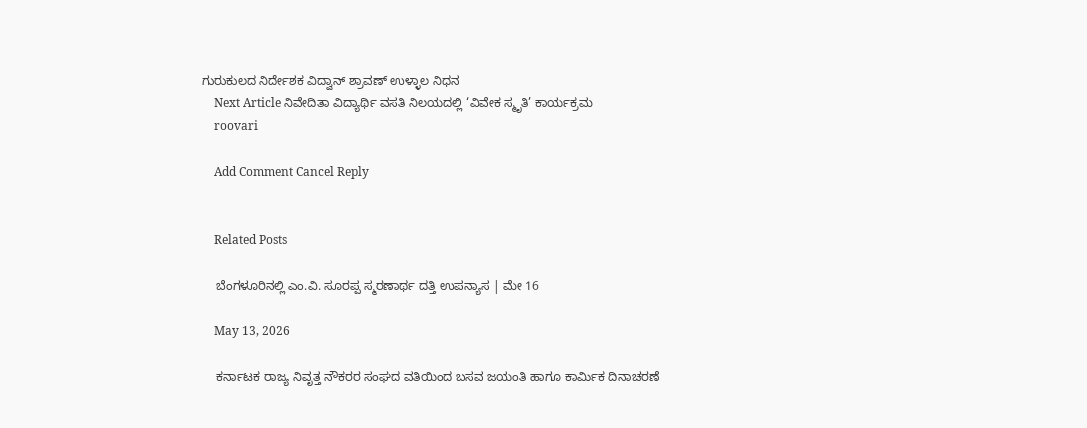ಗುರುಕುಲದ ನಿರ್ದೇಶಕ ವಿದ್ವಾನ್ ಶ್ರಾವಣ್ ಉಳ್ಳಾಲ ನಿಧನ
    Next Article ನಿವೇದಿತಾ ವಿದ್ಯಾರ್ಥಿ ವಸತಿ ನಿಲಯದಲ್ಲಿ ‘ವಿವೇಕ ಸ್ಮೃತಿ’ ಕಾರ್ಯಕ್ರಮ
    roovari

    Add Comment Cancel Reply


    Related Posts

    ಬೆಂಗಳೂರಿನಲ್ಲಿ ಎಂ.ವಿ. ಸೂರಪ್ಪ ಸ್ಮರಣಾರ್ಥ ದತ್ತಿ ಉಪನ್ಯಾಸ | ಮೇ 16

    May 13, 2026

    ಕರ್ನಾಟಕ ರಾಜ್ಯ ನಿವೃತ್ತ ನೌಕರರ ಸಂಘದ ವತಿಯಿಂದ ಬಸವ ಜಯಂತಿ ಹಾಗೂ ಕಾರ್ಮಿಕ ದಿನಾಚರಣೆ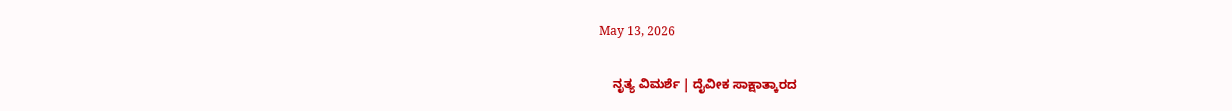May 13, 2026

    ನೃತ್ಯ ವಿಮರ್ಶೆ | ದೈವೀಕ ಸಾಕ್ಷಾತ್ಕಾರದ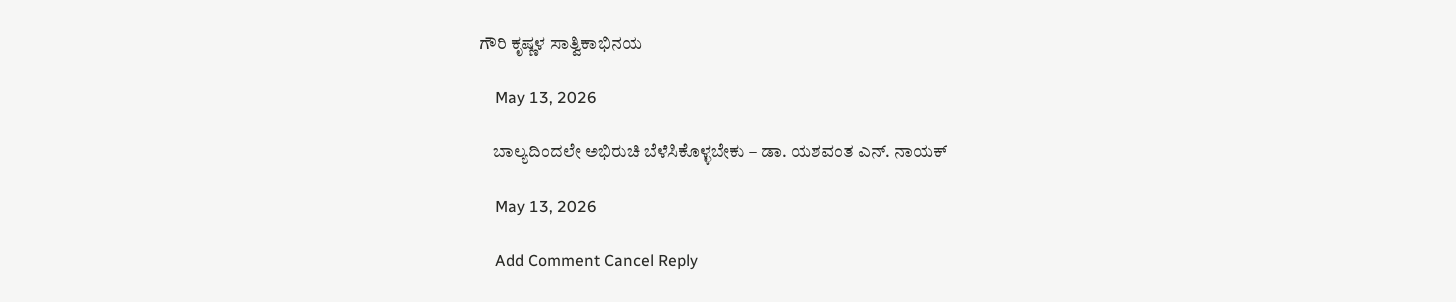ಗೌರಿ ಕೃಷ್ಣಳ ಸಾತ್ವಿಕಾಭಿನಯ

    May 13, 2026

    ಬಾಲ್ಯದಿಂದಲೇ ಅಭಿರುಚಿ ಬೆಳೆಸಿಕೊಳ್ಳಬೇಕು – ಡಾ. ಯಶವಂತ ಎನ್. ನಾಯಕ್

    May 13, 2026

    Add Comment Cancel Reply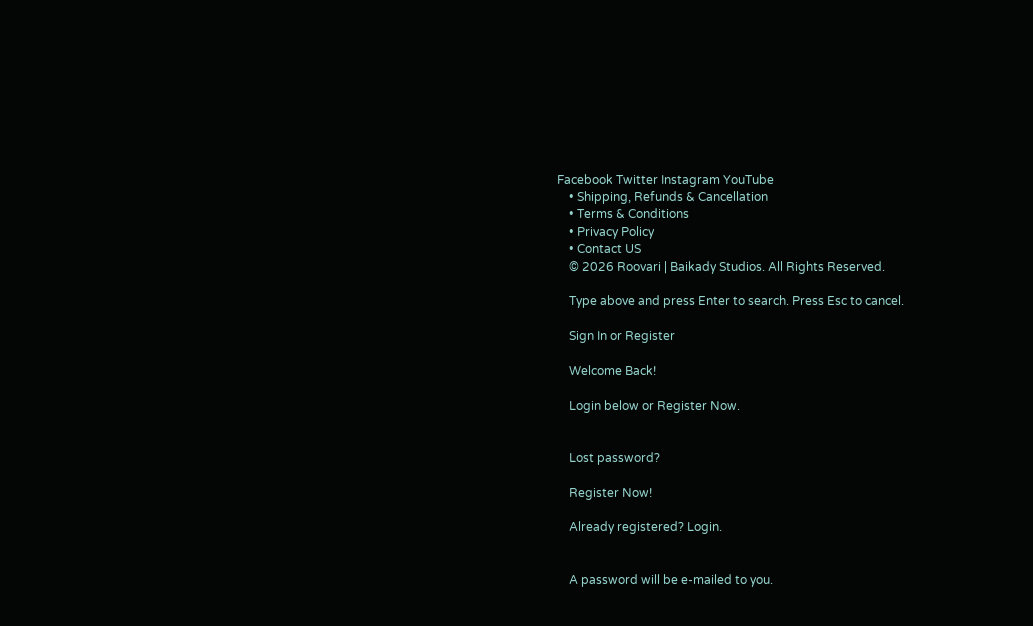Facebook Twitter Instagram YouTube
    • Shipping, Refunds & Cancellation
    • Terms & Conditions
    • Privacy Policy
    • Contact US
    © 2026 Roovari | Baikady Studios. All Rights Reserved.

    Type above and press Enter to search. Press Esc to cancel.

    Sign In or Register

    Welcome Back!

    Login below or Register Now.


    Lost password?

    Register Now!

    Already registered? Login.


    A password will be e-mailed to you.